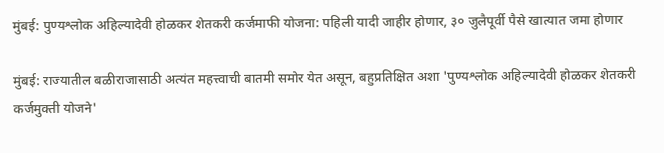मुंबई: पुण्यश्लोक अहिल्यादेवी होळकर शेतकरी कर्जमाफी योजना: पहिली यादी जाहीर होणार, ३० जुलैपूर्वी पैसे खात्यात जमा होणार

मुंबई: राज्यातील बळीराजासाठी अत्यंत महत्त्वाची बातमी समोर येत असून, बहुप्रतिक्षित अशा 'पुण्यश्लोक अहिल्यादेवी होळकर शेतकरी कर्जमुक्ती योजने'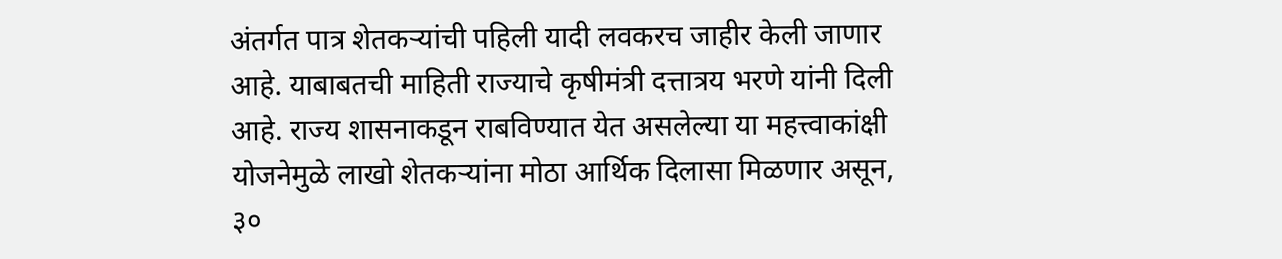अंतर्गत पात्र शेतकऱ्यांची पहिली यादी लवकरच जाहीर केली जाणार आहे. याबाबतची माहिती राज्याचे कृषीमंत्री दत्तात्रय भरणे यांनी दिली आहे. राज्य शासनाकडून राबविण्यात येत असलेल्या या महत्त्वाकांक्षी योजनेमुळे लाखो शेतकऱ्यांना मोठा आर्थिक दिलासा मिळणार असून, ३०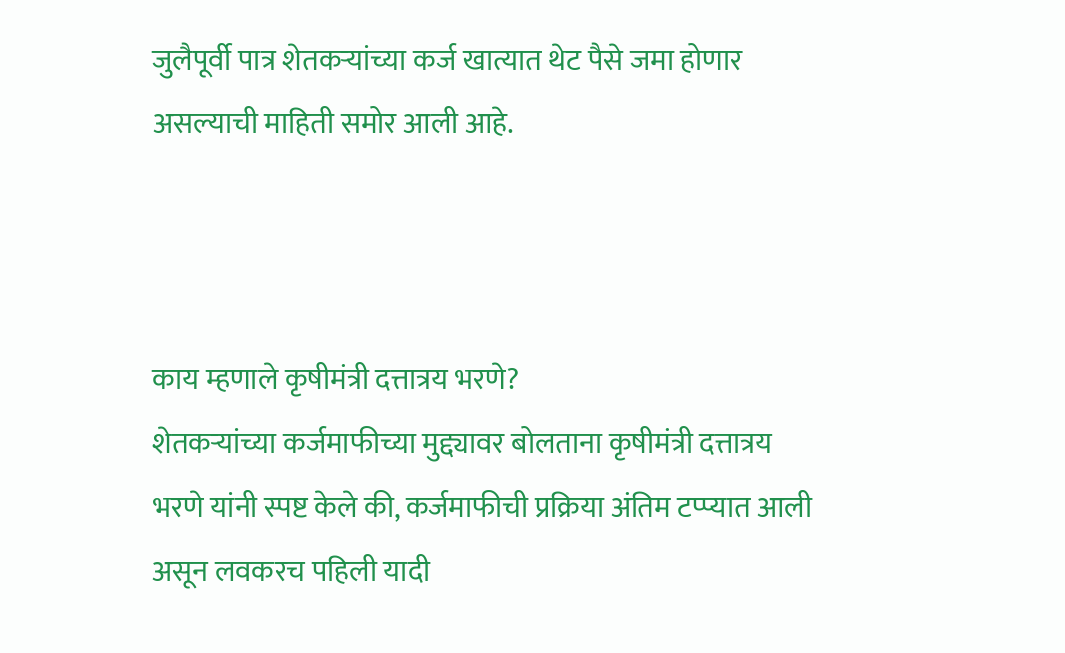जुलैपूर्वी पात्र शेतकऱ्यांच्या कर्ज खात्यात थेट पैसे जमा होणार असल्याची माहिती समोर आली आहे.



काय म्हणाले कृषीमंत्री दत्तात्रय भरणे?
शेतकऱ्यांच्या कर्जमाफीच्या मुद्द्यावर बोलताना कृषीमंत्री दत्तात्रय भरणे यांनी स्पष्ट केले की, कर्जमाफीची प्रक्रिया अंतिम टप्प्यात आली असून लवकरच पहिली यादी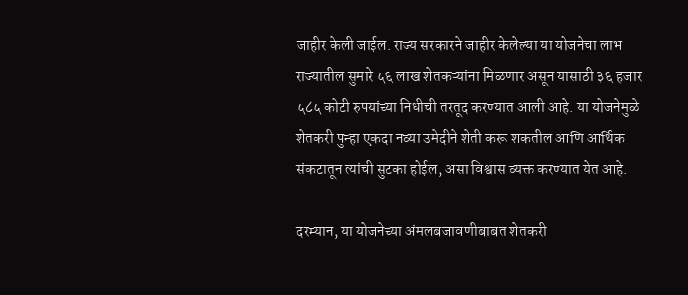जाहीर केली जाईल. राज्य सरकारने जाहीर केलेल्या या योजनेचा लाभ राज्यातील सुमारे ५६ लाख शेतकऱ्यांना मिळणार असून यासाठी ३६ हजार ५८५ कोटी रुपयांच्या निधीची तरतूद करण्यात आली आहे. या योजनेमुळे शेतकरी पुन्हा एकदा नव्या उमेदीने शेती करू शकतील आणि आर्थिक संकटातून त्यांची सुटका होईल, असा विश्वास व्यक्त करण्यात येत आहे.

दरम्यान, या योजनेच्या अंमलबजावणीबाबत शेतकरी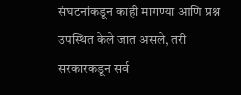संघटनांकडून काही मागण्या आणि प्रश्न उपस्थित केले जात असले, तरी सरकारकडून सर्व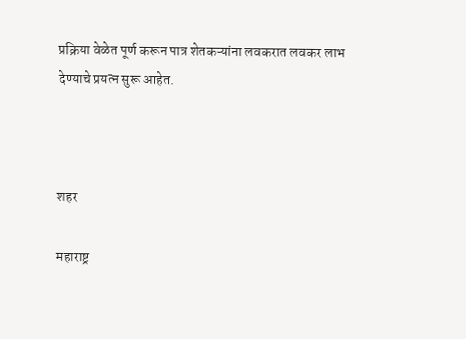प्रक्रिया वेळेत पूर्ण करून पात्र शेतकऱ्यांना लवकरात लवकर लाभ देण्याचे प्रयत्न सुरू आहेत.



शहर

महाराष्ट्र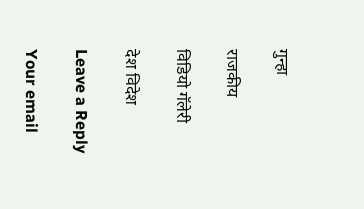गुन्हा

राजकीय

विडियो गॅलेरी

देश विदेश

Leave a Reply

Your email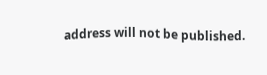address will not be published.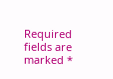Required fields are marked *